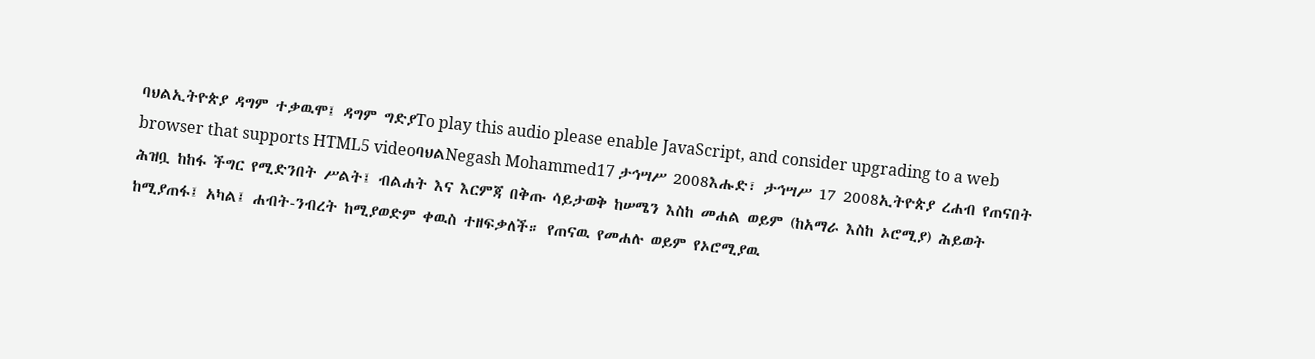ባህልኢትዮጵያ ዳግም ተቃዉሞ፤ ዳግም ግድያTo play this audio please enable JavaScript, and consider upgrading to a web browser that supports HTML5 videoባህልNegash Mohammed17 ታኅሣሥ 2008እሑድ፣ ታኅሣሥ 17 2008ኢትዮጵያ ረሐብ የጠናበት ሕዝቧ ከከፋ ችግር የሚድንበት ሥልት፤ ብልሐት እና እርምጃ በቅጡ ሳይታወቅ ከሠሜን እስከ መሐል ወይም (ከአማራ እስከ ኦሮሚያ) ሕይወት ከሚያጠፋ፤ አካል፤ ሐብት-ንብረት ከሚያወድም ቀዉስ ተዘፍቃለች። የጠናዉ የመሐሉ ወይም የኦሮሚያዉ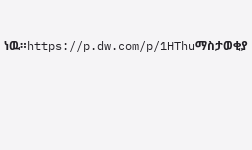ነዉ።https://p.dw.com/p/1HThuማስታወቂያ